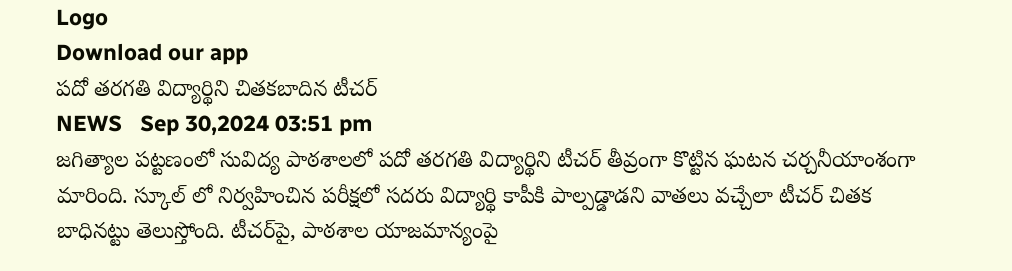Logo
Download our app
పదో తరగతి విద్యార్థిని చితకబాదిన టీచర్
NEWS   Sep 30,2024 03:51 pm
జగిత్యాల పట్టణంలో సువిద్య పాఠశాలలో పదో తరగతి విద్యార్థిని టీచ‌ర్ తీవ్రంగా కొట్టిన ఘ‌ట‌న చ‌ర్చ‌నీయాంశంగా మారింది. స్కూల్ లో నిర్వహించిన పరీక్షలో స‌ద‌రు విద్యార్థి కాపీకి పాల్పడ్డాడని వాతలు వచ్చేలా టీచర్ చితక బాధిన‌ట్టు తెలుస్తోంది. టీచ‌ర్‌పై, పాఠశాల యాజమాన్యంపై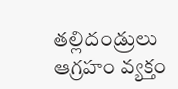త‌ల్లిదండ్రులు ఆగ్రహం వ్యక్తం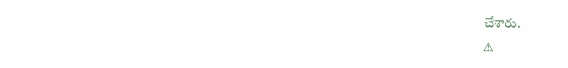చేశారు.
⚠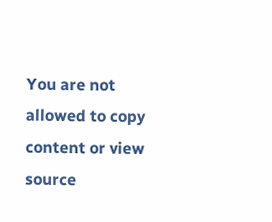You are not allowed to copy content or view source